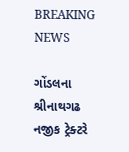BREAKING NEWS

ગોંડલના શ્રીનાથગઢ નજીક ટ્રેક્ટરે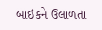બાઇકને ઉલાળતા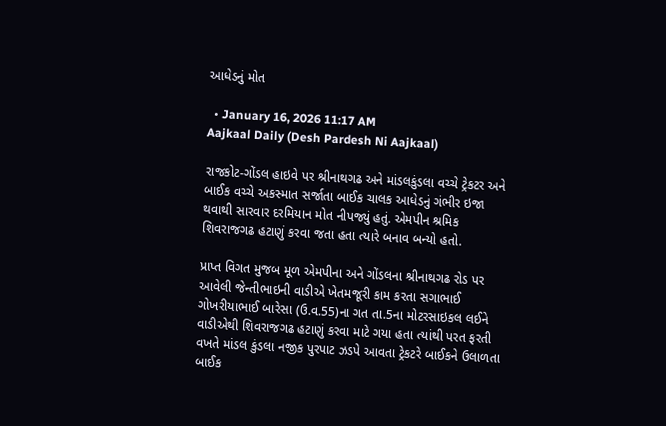આધેડનું મોત

  • January 16, 2026 11:17 AM
Aajkaal Daily (Desh Pardesh Ni Aajkaal)

રાજકોટ-ગોંડલ હાઇવે પર શ્રીનાથગઢ અને માંડલકુંડલા વચ્ચે ટ્રેકટર અને બાઈક વચ્ચે અકસ્માત સર્જાતા બાઈક ચાલક આધેડનું ગંભીર ઇજા થવાથી સારવાર દરમિયાન મોત નીપજ્યું હતું. એમપીન શ્રમિક શિવરાજગઢ હટાણું કરવા જતા હતા ત્યારે બનાવ બન્યો હતો.

પ્રાપ્ત વિગત મુજબ મૂળ એમપીના અને ગોંડલના શ્રીનાથગઢ રોડ પર આવેલી જેન્તીભાઇની વાડીએ ખેતમજૂરી કામ કરતા સગાભાઈ ગોખરીયાભાઈ બારેસા (ઉ.વ.55)ના ગત તા.5ના મોટરસાઇકલ લઈને વાડીએથી શિવરાજગઢ હટાણું કરવા માટે ગયા હતા ત્યાંથી પરત ફરતી વખતે માંડલ કુંડલા નજીક પુરપાટ ઝડપે આવતા ટ્રેકટરે બાઈકને ઉલાળતા બાઈક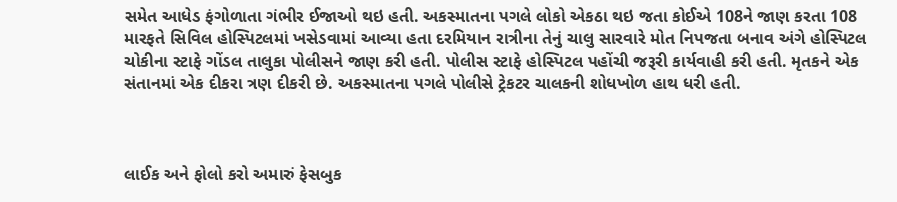સમેત આધેડ ફંગોળાતા ગંભીર ઈજાઓ થઇ હતી. અકસ્માતના પગલે લોકો એકઠા થઇ જતા કોઈએ 108ને જાણ કરતા 108 મારફતે સિવિલ હોસ્પિટલમાં ખસેડવામાં આવ્યા હતા દરમિયાન રાત્રીના તેનું ચાલુ સારવારે મોત નિપજતા બનાવ અંગે હોસ્પિટલ ચોકીના સ્ટાફે ગોંડલ તાલુકા પોલીસને જાણ કરી હતી. પોલીસ સ્ટાફે હોસ્પિટલ પહોંચી જરૂરી કાર્યવાહી કરી હતી. મૃતકને એક સંતાનમાં એક દીકરા ત્રણ દીકરી છે. અકસ્માતના પગલે પોલીસે ટ્રેકટર ચાલકની શોધખોળ હાથ ધરી હતી.



લાઈક અને ફોલો કરો અમારું ફેસબુક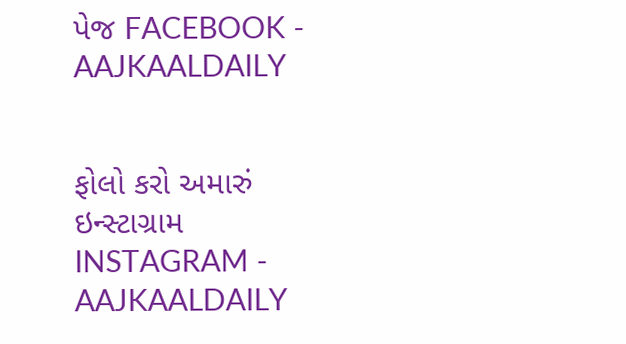પેજ FACEBOOK - AAJKAALDAILY


ફોલો કરો અમારું ઇન્સ્ટાગ્રામ INSTAGRAM - AAJKAALDAILY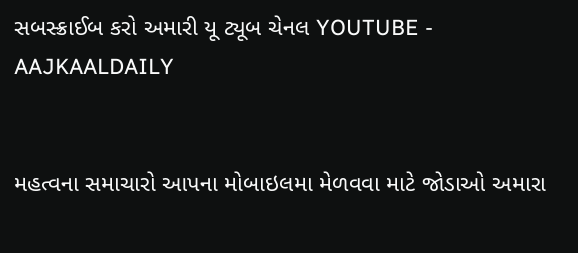સબસ્ક્રાઈબ કરો અમારી યૂ ટ્યૂબ ચેનલ YOUTUBE - AAJKAALDAILY


મહત્વના સમાચારો આપના મોબાઇલમા મેળવવા માટે જોડાઓ અમારા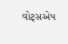વોટ્સએપ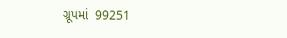ગ્રૂપમાં  99251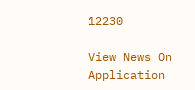12230

View News On Application